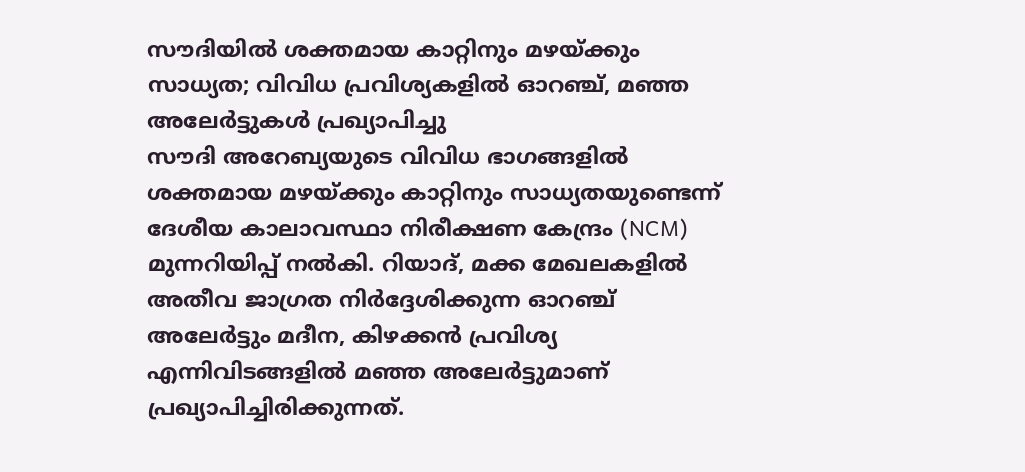സൗദിയിൽ ശക്തമായ കാറ്റിനും മഴയ്ക്കും സാധ്യത; വിവിധ പ്രവിശ്യകളിൽ ഓറഞ്ച്, മഞ്ഞ അലേർട്ടുകൾ പ്രഖ്യാപിച്ചു
സൗദി അറേബ്യയുടെ വിവിധ ഭാഗങ്ങളിൽ ശക്തമായ മഴയ്ക്കും കാറ്റിനും സാധ്യതയുണ്ടെന്ന് ദേശീയ കാലാവസ്ഥാ നിരീക്ഷണ കേന്ദ്രം (NCM) മുന്നറിയിപ്പ് നൽകി. റിയാദ്, മക്ക മേഖലകളിൽ അതീവ ജാഗ്രത നിർദ്ദേശിക്കുന്ന ഓറഞ്ച് അലേർട്ടും മദീന, കിഴക്കൻ പ്രവിശ്യ എന്നിവിടങ്ങളിൽ മഞ്ഞ അലേർട്ടുമാണ് പ്രഖ്യാപിച്ചിരിക്കുന്നത്.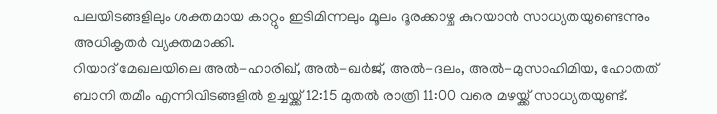പലയിടങ്ങളിലും ശക്തമായ കാറ്റും ഇടിമിന്നലും മൂലം ദൂരക്കാഴ്ച കുറയാൻ സാധ്യതയുണ്ടെന്നും അധികൃതർ വ്യക്തമാക്കി.
റിയാദ് മേഖലയിലെ അൽ-ഹാരിഖ്, അൽ-ഖർജ്, അൽ-ദലം, അൽ-മുസാഹിമിയ, ഹോതത് ബാനി തമീം എന്നിവിടങ്ങളിൽ ഉച്ചയ്ക്ക് 12:15 മുതൽ രാത്രി 11:00 വരെ മഴയ്ക്ക് സാധ്യതയുണ്ട്.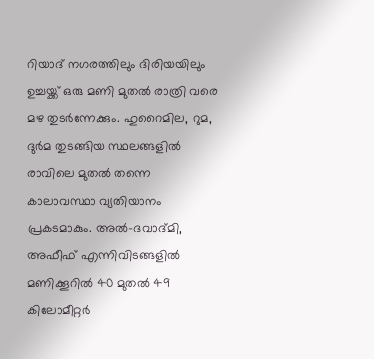റിയാദ് നഗരത്തിലും ദിരിയയിലും ഉച്ചയ്ക്ക് ഒരു മണി മുതൽ രാത്രി വരെ മഴ തുടർന്നേക്കും. ഹുറൈമില, റുമ, ദുർമ തുടങ്ങിയ സ്ഥലങ്ങളിൽ രാവിലെ മുതൽ തന്നെ കാലാവസ്ഥാ വ്യതിയാനം പ്രകടമാകും. അൽ-ദവാദ്മി, അഫീഫ് എന്നിവിടങ്ങളിൽ മണിക്കൂറിൽ 40 മുതൽ 49 കിലോമീറ്റർ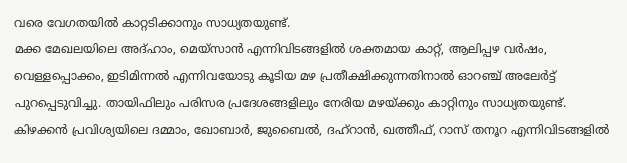വരെ വേഗതയിൽ കാറ്റടിക്കാനും സാധ്യതയുണ്ട്.
മക്ക മേഖലയിലെ അദ്ഹാം, മെയ്സാൻ എന്നിവിടങ്ങളിൽ ശക്തമായ കാറ്റ്, ആലിപ്പഴ വർഷം, വെള്ളപ്പൊക്കം, ഇടിമിന്നൽ എന്നിവയോടു കൂടിയ മഴ പ്രതീക്ഷിക്കുന്നതിനാൽ ഓറഞ്ച് അലേർട്ട് പുറപ്പെടുവിച്ചു. തായിഫിലും പരിസര പ്രദേശങ്ങളിലും നേരിയ മഴയ്ക്കും കാറ്റിനും സാധ്യതയുണ്ട്. കിഴക്കൻ പ്രവിശ്യയിലെ ദമ്മാം, ഖോബാർ, ജുബൈൽ, ദഹ്റാൻ, ഖത്തീഫ്, റാസ് തനൂറ എന്നിവിടങ്ങളിൽ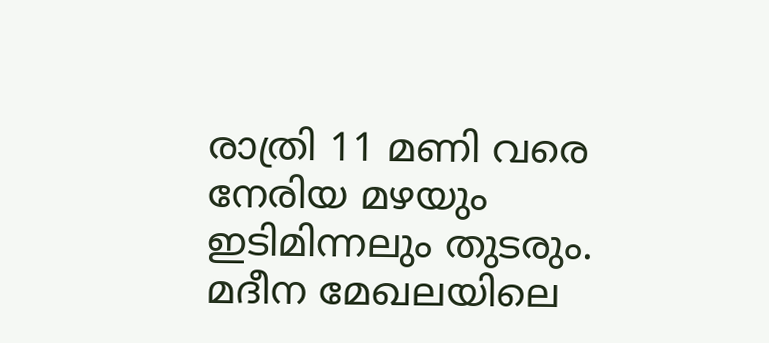രാത്രി 11 മണി വരെ നേരിയ മഴയും ഇടിമിന്നലും തുടരും. മദീന മേഖലയിലെ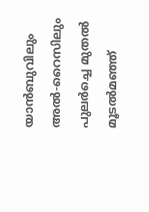യാൻബുവിലും അൽ-റൈസിലും പുലർച്ചെ മുതൽ മൂടൽമഞ്ഞ്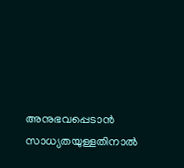അനുഭവപ്പെടാൻ സാധ്യതയുള്ളതിനാൽ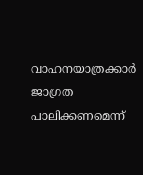വാഹനയാത്രക്കാർ ജാഗ്രത പാലിക്കണമെന്ന്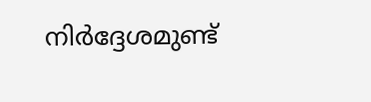നിർദ്ദേശമുണ്ട്